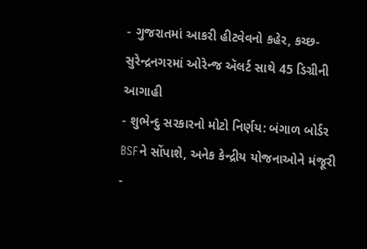- ગુજરાતમાં આકરી હીટવેવનો કહેર, કચ્છ-સુરેન્દ્રનગરમાં ઓરેન્જ ઍલર્ટ સાથે 45 ડિગ્રીની આગાહી
- શુભેન્દુ સરકારનો મોટો નિર્ણય: બંગાળ બોર્ડર BSFને સોંપાશે, અનેક કેન્દ્રીય યોજનાઓને મંજૂરી
-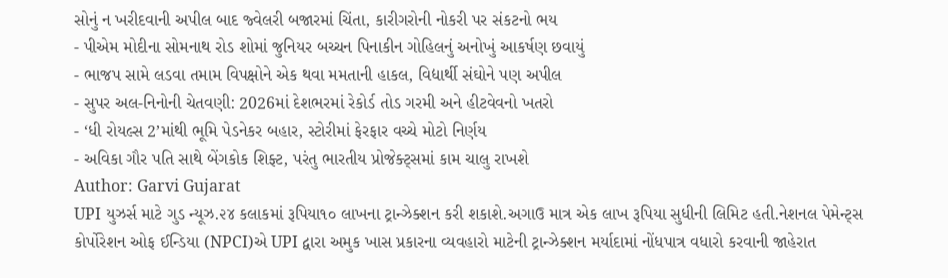સોનું ન ખરીદવાની અપીલ બાદ જ્વેલરી બજારમાં ચિંતા, કારીગરોની નોકરી પર સંકટનો ભય
- પીએમ મોદીના સોમનાથ રોડ શોમાં જુનિયર બચ્ચન પિનાકીન ગોહિલનું અનોખું આકર્ષણ છવાયું
- ભાજપ સામે લડવા તમામ વિપક્ષોને એક થવા મમતાની હાકલ, વિદ્યાર્થી સંઘોને પણ અપીલ
- સુપર અલ-નિનોની ચેતવણી: 2026માં દેશભરમાં રેકોર્ડ તોડ ગરમી અને હીટવેવનો ખતરો
- ‘ધી રોયલ્સ 2’માંથી ભૂમિ પેડનેકર બહાર, સ્ટોરીમાં ફેરફાર વચ્ચે મોટો નિર્ણય
- અવિકા ગૌર પતિ સાથે બેંગકોક શિફ્ટ, પરંતુ ભારતીય પ્રોજેક્ટ્સમાં કામ ચાલુ રાખશે
Author: Garvi Gujarat
UPI યુઝર્સ માટે ગુડ ન્યૂઝ.૨૪ કલાકમાં રૂપિયા૧૦ લાખના ટ્રાન્ઝેક્શન કરી શકાશે.અગાઉ માત્ર એક લાખ રૂપિયા સુધીની લિમિટ હતી.નેશનલ પેમેન્ટ્સ કોર્પોરેશન ઓફ ઈન્ડિયા (NPCI)એ UPI દ્વારા અમુક ખાસ પ્રકારના વ્યવહારો માટેની ટ્રાન્ઝેક્શન મર્યાદામાં નોંધપાત્ર વધારો કરવાની જાહેરાત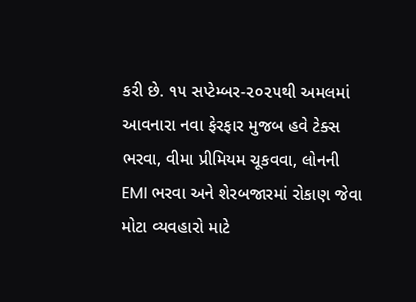કરી છે. ૧૫ સપ્ટેમ્બર-૨૦૨૫થી અમલમાં આવનારા નવા ફેરફાર મુજબ હવે ટેક્સ ભરવા, વીમા પ્રીમિયમ ચૂકવવા, લોનની EMI ભરવા અને શેરબજારમાં રોકાણ જેવા મોટા વ્યવહારો માટે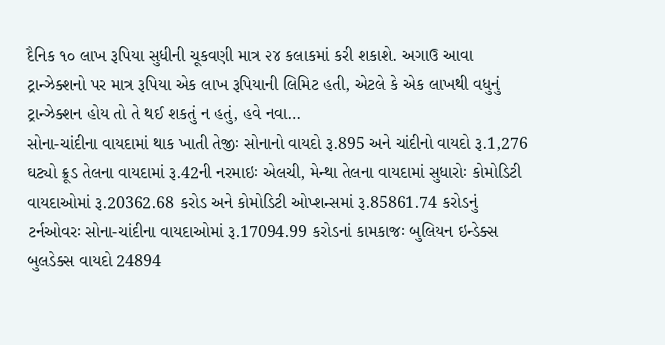દૈનિક ૧૦ લાખ રૂપિયા સુધીની ચૂકવણી માત્ર ૨૪ કલાકમાં કરી શકાશે. અગાઉ આવા ટ્રાન્ઝેક્શનો પર માત્ર રૂપિયા એક લાખ રૂપિયાની લિમિટ હતી, એટલે કે એક લાખથી વધુનું ટ્રાન્ઝેક્શન હોય તો તે થઈ શકતું ન હતું, હવે નવા…
સોના-ચાંદીના વાયદામાં થાક ખાતી તેજીઃ સોનાનો વાયદો રૂ.895 અને ચાંદીનો વાયદો રૂ.1,276 ઘટ્યો ક્રૂડ તેલના વાયદામાં રૂ.42ની નરમાઇઃ એલચી, મેન્થા તેલના વાયદામાં સુધારોઃ કોમોડિટી વાયદાઓમાં રૂ.20362.68 કરોડ અને કોમોડિટી ઓપ્શન્સમાં રૂ.85861.74 કરોડનું ટર્નઓવરઃ સોના-ચાંદીના વાયદાઓમાં રૂ.17094.99 કરોડનાં કામકાજઃ બુલિયન ઇન્ડેક્સ બુલડેક્સ વાયદો 24894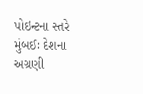પોઇન્ટના સ્તરે મુંબઈઃ દેશના અગ્રણી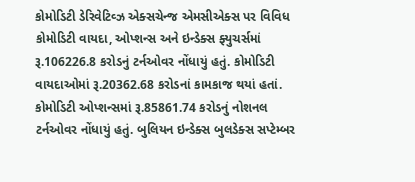કોમોડિટી ડેરિવેટિવ્ઝ એક્સચેન્જ એમસીએક્સ પર વિવિધ કોમોડિટી વાયદા, ઓપ્શન્સ અને ઇન્ડેક્સ ફ્યુચર્સમાં રૂ.106226.8 કરોડનું ટર્નઓવર નોંધાયું હતું. કોમોડિટી વાયદાઓમાં રૂ.20362.68 કરોડનાં કામકાજ થયાં હતાં. કોમોડિટી ઓપ્શન્સમાં રૂ.85861.74 કરોડનું નોશનલ ટર્નઓવર નોંધાયું હતું. બુલિયન ઇન્ડેક્સ બુલડેક્સ સપ્ટેમ્બર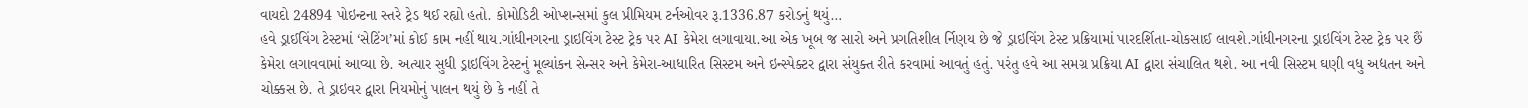વાયદો 24894 પોઇન્ટના સ્તરે ટ્રેડ થઈ રહ્યો હતો. કોમોડિટી ઓપ્શન્સમાં કુલ પ્રીમિયમ ટર્નઓવર રૂ.1336.87 કરોડનું થયું…
હવે ડ્રાઈવિંગ ટેસ્ટમાં ‘સેટિંગ’માં કોઈ કામ નહીં થાય.ગાંધીનગરના ડ્રાઇવિંગ ટેસ્ટ ટ્રેક પર AI કેમેરા લગાવાયા.આ એક ખૂબ જ સારો અને પ્રગતિશીલ ર્નિણય છે જે ડ્રાઇવિંગ ટેસ્ટ પ્રક્રિયામાં પારદર્શિતા-ચોકસાઈ લાવશે.ગાંધીનગરના ડ્રાઇવિંગ ટેસ્ટ ટ્રેક પર છૈં કેમેરા લગાવવામાં આવ્યા છે. અત્યાર સુધી ડ્રાઇવિંગ ટેસ્ટનું મૂલ્યાંકન સેન્સર અને કેમેરા-આધારિત સિસ્ટમ અને ઇન્સ્પેક્ટર દ્વારા સંયુક્ત રીતે કરવામાં આવતું હતું. પરંતુ હવે આ સમગ્ર પ્રક્રિયા AI દ્વારા સંચાલિત થશે. આ નવી સિસ્ટમ ઘણી વધુ અદ્યતન અને ચોક્કસ છે. તે ડ્રાઇવર દ્વારા નિયમોનું પાલન થયું છે કે નહીં તે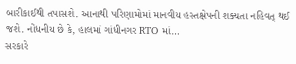બારીકાઈથી તપાસશે. આનાથી પરિણામોમાં માનવીય હસ્તક્ષેપની શક્યતા નહિવત્ થઈ જશે. નોંધનીય છે કે, હાલમાં ગાંધીનગર RTO માં…
સરકારે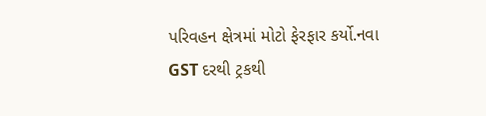પરિવહન ક્ષેત્રમાં મોટો ફેરફાર કર્યો.નવા GST દરથી ટ્રકથી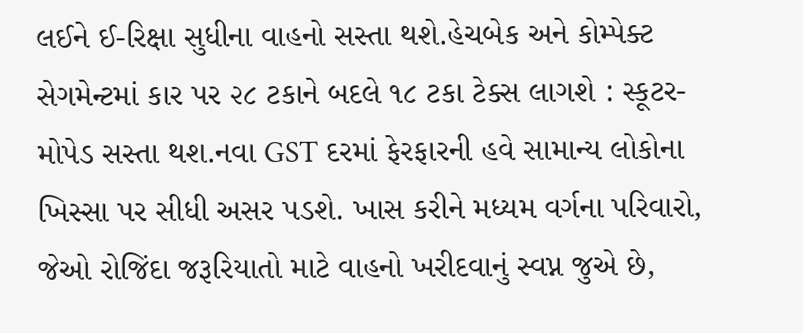લઈને ઈ-રિક્ષા સુધીના વાહનો સસ્તા થશે.હેચબેક અને કોમ્પેક્ટ સેગમેન્ટમાં કાર પર ૨૮ ટકાને બદલે ૧૮ ટકા ટેક્સ લાગશે : સ્કૂટર-મોપેડ સસ્તા થશ.નવા GST દરમાં ફેરફારની હવે સામાન્ય લોકોના ખિસ્સા પર સીધી અસર પડશે. ખાસ કરીને મધ્યમ વર્ગના પરિવારો, જેઓ રોજિંદા જરૂરિયાતો માટે વાહનો ખરીદવાનું સ્વપ્ન જુએ છે,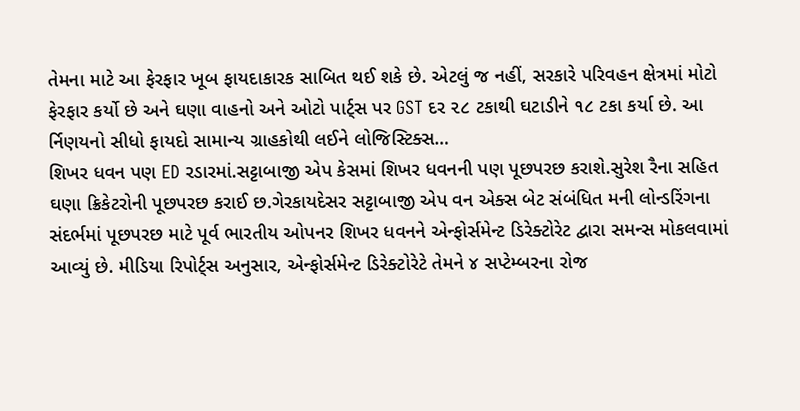તેમના માટે આ ફેરફાર ખૂબ ફાયદાકારક સાબિત થઈ શકે છે. એટલું જ નહીં, સરકારે પરિવહન ક્ષેત્રમાં મોટો ફેરફાર કર્યો છે અને ઘણા વાહનો અને ઓટો પાર્ટ્સ પર GST દર ૨૮ ટકાથી ઘટાડીને ૧૮ ટકા કર્યા છે. આ ર્નિણયનો સીધો ફાયદો સામાન્ય ગ્રાહકોથી લઈને લોજિસ્ટિક્સ…
શિખર ધવન પણ ED રડારમાં.સટ્ટાબાજી એપ કેસમાં શિખર ધવનની પણ પૂછપરછ કરાશે.સુરેશ રૈના સહિત ઘણા ક્રિકેટરોની પૂછપરછ કરાઈ છ.ગેરકાયદેસર સટ્ટાબાજી એપ વન એક્સ બેટ સંબંધિત મની લોન્ડરિંગના સંદર્ભમાં પૂછપરછ માટે પૂર્વ ભારતીય ઓપનર શિખર ધવનને એન્ફોર્સમેન્ટ ડિરેક્ટોરેટ દ્વારા સમન્સ મોકલવામાં આવ્યું છે. મીડિયા રિપોર્ટ્સ અનુસાર, એન્ફોર્સમેન્ટ ડિરેક્ટોરેટે તેમને ૪ સપ્ટેમ્બરના રોજ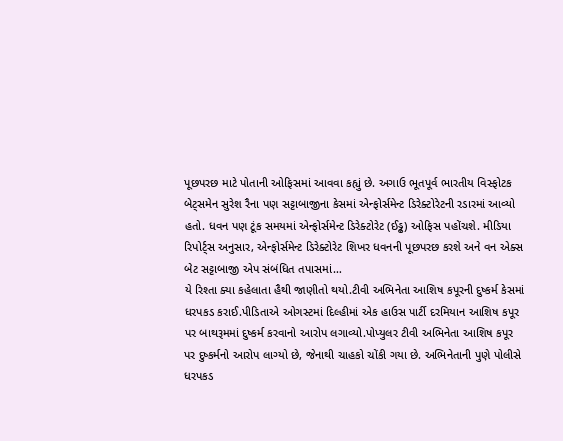પૂછપરછ માટે પોતાની ઓફિસમાં આવવા કહ્યું છે. અગાઉ ભૂતપૂર્વ ભારતીય વિસ્ફોટક બેટ્સમેન સુરેશ રૈના પણ સટ્ટાબાજીના કેસમાં એન્ફોર્સમેન્ટ ડિરેક્ટોરેટની રડારમાં આવ્યો હતો. ધવન પણ ટૂંક સમયમાં એન્ફોર્સમેન્ટ ડિરેક્ટોરેટ (ઈડ્ઢ) ઓફિસ પહોંચશે. મીડિયા રિપોર્ટ્સ અનુસાર, એન્ફોર્સમેન્ટ ડિરેક્ટોરેટ શિખર ધવનની પૂછપરછ કરશે અને વન એક્સ બેટ સટ્ટાબાજી એપ સંબંધિત તપાસમાં…
યે રિશ્તા ક્યા કહેલાતા હૈથી જાણીતો થયો.ટીવી અભિનેતા આશિષ કપૂરની દુષ્કર્મ કેસમાં ધરપકડ કરાઈ.પીડિતાએ ઓગસ્ટમાં દિલ્હીમાં એક હાઉસ પાર્ટી દરમિયાન આશિષ કપૂર પર બાથરૂમમાં દુષ્કર્મ કરવાનો આરોપ લગાવ્યો.પોપ્યુલર ટીવી અભિનેતા આશિષ કપૂર પર દુષ્કર્મનો આરોપ લાગ્યો છે, જેનાથી ચાહકો ચોંકી ગયા છે. અભિનેતાની પુણે પોલીસે ધરપકડ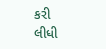કરી લીધી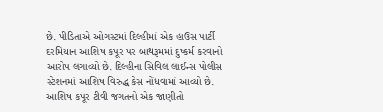છે. પીડિતાએ ઓગસ્ટમાં દિલ્હીમાં એક હાઉસ પાર્ટી દરમિયાન આશિષ કપૂર પર બાથરૂમમાં દુષ્કર્મ કરવાનો આરોપ લગાવ્યો છે. દિલ્હીના સિવિલ લાઈન્સ પોલીસ સ્ટેશનમાં આશિષ વિરુદ્ધ કેસ નોંધવામાં આવ્યો છે. આશિષ કપૂર ટીવી જગતનો એક જાણીતો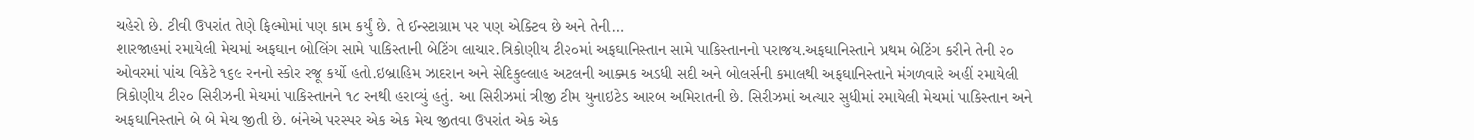ચહેરો છે. ટીવી ઉપરાંત તેણે ફિલ્મોમાં પણ કામ કર્યું છે. તે ઈન્સ્ટાગ્રામ પર પણ એક્ટિવ છે અને તેની…
શારજાહમાં રમાયેલી મેચમાં અફઘાન બોલિંગ સામે પાકિસ્તાની બેટિંગ લાચાર.ત્રિકોણીય ટી૨૦માં અફઘાનિસ્તાન સામે પાકિસ્તાનનો પરાજય.અફઘાનિસ્તાને પ્રથમ બેટિંગ કરીને તેની ૨૦ ઓવરમાં પાંચ વિકેટે ૧૬૯ રનનો સ્કોર રજૂ કર્યો હતો.ઇબ્રાહિમ ઝાદરાન અને સેદિકુલ્લાહ અટલની આક્મક અડધી સદી અને બોલર્સની કમાલથી અફઘાનિસ્તાને મંગળવારે અહીં રમાયેલી ત્રિકોણીય ટી૨૦ સિરીઝની મેચમાં પાકિસ્તાનને ૧૮ રનથી હરાવ્યું હતું. આ સિરીઝમાં ત્રીજી ટીમ યુનાઇટેડ આરબ અમિરાતની છે. સિરીઝમાં અત્યાર સુધીમાં રમાયેલી મેચમાં પાકિસ્તાન અને અફઘાનિસ્તાને બે બે મેચ જીતી છે. બંનેએ પરસ્પર એક એક મેચ જીતવા ઉપરાંત એક એક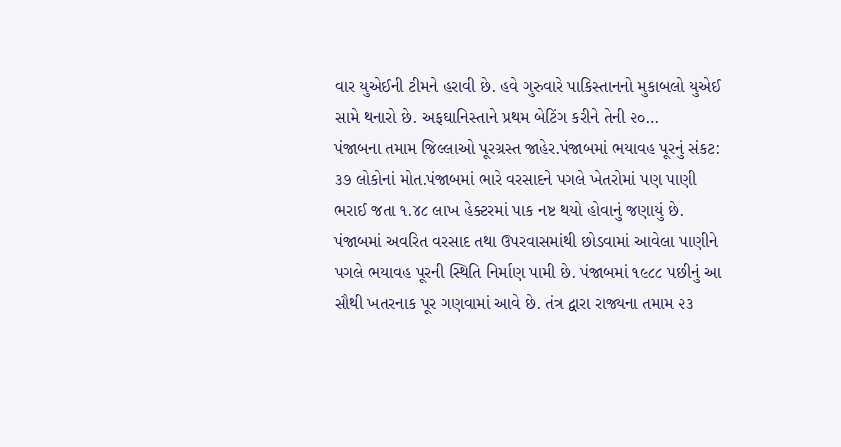વાર યુએઈની ટીમને હરાવી છે. હવે ગુરુવારે પાકિસ્તાનનો મુકાબલો યુએઈ સામે થનારો છે. અફઘાનિસ્તાને પ્રથમ બેટિંગ કરીને તેની ૨૦…
પંજાબના તમામ જિલ્લાઓ પૂરગ્રસ્ત જાહેર.પંજાબમાં ભયાવહ પૂરનું સંકટ: ૩૭ લોકોનાં મોત.પંજાબમાં ભારે વરસાદને પગલે ખેતરોમાં પણ પાણી ભરાઈ જતા ૧.૪૮ લાખ હેક્ટરમાં પાક નષ્ટ થયો હોવાનું જણાયું છે. પંજાબમાં અવરિત વરસાદ તથા ઉપરવાસમાંથી છોડવામાં આવેલા પાણીને પગલે ભયાવહ પૂરની સ્થિતિ નિર્માણ પામી છે. પંજાબમાં ૧૯૮૮ પછીનું આ સૌથી ખતરનાક પૂર ગણવામાં આવે છે. તંત્ર દ્વારા રાજ્યના તમામ ૨૩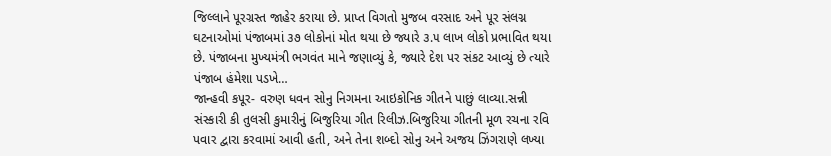જિલ્લાને પૂરગ્રસ્ત જાહેર કરાયા છે. પ્રાપ્ત વિગતો મુજબ વરસાદ અને પૂર સંલગ્ન ઘટનાઓમાં પંજાબમાં ૩૭ લોકોનાં મોત થયા છે જ્યારે ૩.૫ લાખ લોકો પ્રભાવિત થયા છે. પંજાબના મુખ્યમંત્રી ભગવંત માને જણાવ્યું કે, જ્યારે દેશ પર સંકટ આવ્યું છે ત્યારે પંજાબ હંમેશા પડખે…
જાન્હવી કપૂર- વરુણ ધવન સોનુ નિગમના આઇકોનિક ગીતને પાછું લાવ્યા.સન્ની સંસ્કારી કી તુલસી કુમારીનું બિજુરિયા ગીત રિલીઝ.બિજુરિયા ગીતની મૂળ રચના રવિ પવાર દ્વારા કરવામાં આવી હતી, અને તેના શબ્દો સોનુ અને અજય ઝિંગરાણે લખ્યા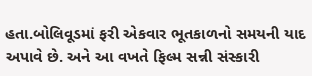હતા.બોલિવૂડમાં ફરી એકવાર ભૂતકાળનો સમયની યાદ અપાવે છે. અને આ વખતે ફિલ્મ સન્ની સંસ્કારી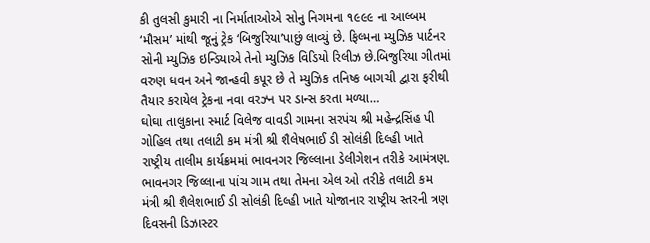કી તુલસી કુમારી ના નિર્માતાઓએ સોનુ નિગમના ૧૯૯૯ ના આલ્બમ ‘મૌસમ’ માંથી જૂનું ટ્રેક ‘બિજુરિયા’પાછું લાવ્યું છે. ફિલ્મના મ્યુઝિક પાર્ટનર સોની મ્યુઝિક ઇન્ડિયાએ તેનો મ્યુઝિક વિડિયો રિલીઝ છે.બિજુરિયા ગીતમાં વરુણ ધવન અને જાન્હવી કપૂર છે તે મ્યુઝિક તનિષ્ક બાગચી દ્વારા ફરીથી તૈયાર કરાયેલ ટ્રેકના નવા વરઝ્ન પર ડાન્સ કરતા મળ્યા…
ઘોઘા તાલુકાના સ્માર્ટ વિલેજ વાવડી ગામના સરપંચ શ્રી મહેન્દ્રસિંહ પી ગોહિલ તથા તલાટી કમ મંત્રી શ્રી શૈલેષભાઈ ડી સોલંકી દિલ્હી ખાતે રાષ્ટ્રીય તાલીમ કાર્યક્રમમાં ભાવનગર જિલ્લાના ડેલીગેશન તરીકે આમંત્રણ. ભાવનગર જિલ્લાના પાંચ ગામ તથા તેમના એલ ઓ તરીકે તલાટી કમ મંત્રી શ્રી શૈલેશભાઈ ડી સોલંકી દિલ્હી ખાતે યોજાનાર રાષ્ટ્રીય સ્તરની ત્રણ દિવસની ડિઝાસ્ટર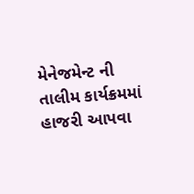મેનેજમેન્ટ ની તાલીમ કાર્યક્રમમાં હાજરી આપવા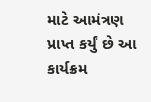માટે આમંત્રણ પ્રાપ્ત કર્યું છે આ કાર્યક્રમ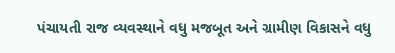પંચાયતી રાજ વ્યવસ્થાને વધુ મજબૂત અને ગ્રામીણ વિકાસને વધુ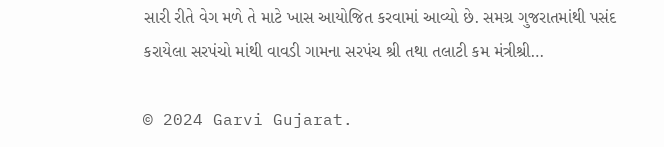સારી રીતે વેગ મળે તે માટે ખાસ આયોજિત કરવામાં આવ્યો છે. સમગ્ર ગુજરાતમાંથી પસંદ કરાયેલા સરપંચો માંથી વાવડી ગામના સરપંચ શ્રી તથા તલાટી કમ મંત્રીશ્રી…

© 2024 Garvi Gujarat.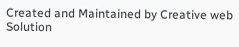Created and Maintained by Creative web Solution